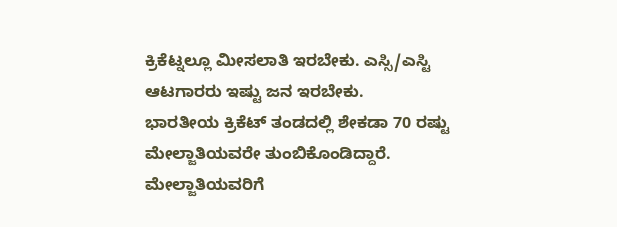ಕ್ರಿಕೆಟ್ನಲ್ಲೂ ಮೀಸಲಾತಿ ಇರಬೇಕು. ಎಸ್ಸಿ/ಎಸ್ಟಿ ಆಟಗಾರರು ಇಷ್ಟು ಜನ ಇರಬೇಕು.
ಭಾರತೀಯ ಕ್ರಿಕೆಟ್ ತಂಡದಲ್ಲಿ ಶೇಕಡಾ 70 ರಷ್ಟು ಮೇಲ್ಜಾತಿಯವರೇ ತುಂಬಿಕೊಂಡಿದ್ದಾರೆ. ಮೇಲ್ಜಾತಿಯವರಿಗೆ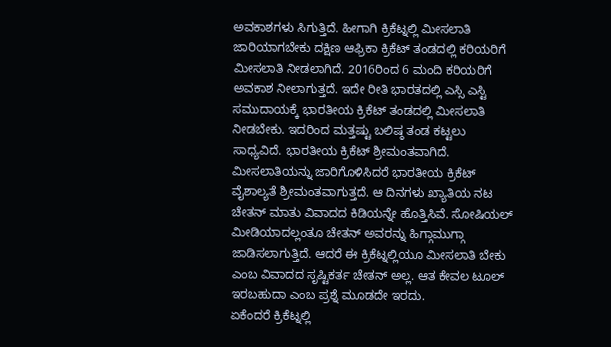ಅವಕಾಶಗಳು ಸಿಗುತ್ತಿದೆ. ಹೀಗಾಗಿ ಕ್ರಿಕೆಟ್ನಲ್ಲಿ ಮೀಸಲಾತಿ ಜಾರಿಯಾಗಬೇಕು ದಕ್ಷಿಣ ಆಫ್ರಿಕಾ ಕ್ರಿಕೆಟ್ ತಂಡದಲ್ಲಿ ಕರಿಯರಿಗೆ ಮೀಸಲಾತಿ ನೀಡಲಾಗಿದೆ. 2016ರಿಂದ 6 ಮಂದಿ ಕರಿಯರಿಗೆ ಅವಕಾಶ ನೀಲಾಗುತ್ತದೆ. ಇದೇ ರೀತಿ ಭಾರತದಲ್ಲಿ ಎಸ್ಸಿ ಎಸ್ಟಿ ಸಮುದಾಯಕ್ಕೆ ಭಾರತೀಯ ಕ್ರಿಕೆಟ್ ತಂಡದಲ್ಲಿ ಮೀಸಲಾತಿ ನೀಡಬೇಕು. ಇದರಿಂದ ಮತ್ತಷ್ಟು ಬಲಿಷ್ಠ ತಂಡ ಕಟ್ಟಲು ಸಾಧ್ಯವಿದೆ. ಭಾರತೀಯ ಕ್ರಿಕೆಟ್ ಶ್ರೀಮಂತವಾಗಿದೆ. ಮೀಸಲಾತಿಯನ್ನು ಜಾರಿಗೊಳಿಸಿದರೆ ಭಾರತೀಯ ಕ್ರಿಕೆಟ್ ವೈಶಾಲ್ಯತೆ ಶ್ರೀಮಂತವಾಗುತ್ತದೆ. ಆ ದಿನಗಳು ಖ್ಯಾತಿಯ ನಟ ಚೇತನ್ ಮಾತು ವಿವಾದದ ಕಿಡಿಯನ್ನೇ ಹೊತ್ತಿಸಿವೆ. ಸೋಷಿಯಲ್ ಮೀಡಿಯಾದಲ್ಲಂತೂ ಚೇತನ್ ಅವರನ್ನು ಹಿಗ್ಗಾಮುಗ್ಗಾ ಜಾಡಿಸಲಾಗುತ್ತಿದೆ. ಆದರೆ ಈ ಕ್ರಿಕೆಟ್ನಲ್ಲಿಯೂ ಮೀಸಲಾತಿ ಬೇಕು ಎಂಬ ವಿವಾದದ ಸೃಷ್ಟಿಕರ್ತ ಚೇತನ್ ಅಲ್ಲ. ಆತ ಕೇವಲ ಟೂಲ್ ಇರಬಹುದಾ ಎಂಬ ಪ್ರಶ್ನೆ ಮೂಡದೇ ಇರದು.
ಏಕೆಂದರೆ ಕ್ರಿಕೆಟ್ನಲ್ಲಿ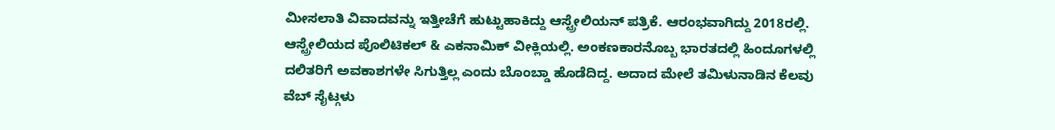ಮೀಸಲಾತಿ ವಿವಾದವನ್ನು ಇತ್ತೀಚೆಗೆ ಹುಟ್ಟುಹಾಕಿದ್ದು ಆಸ್ಟ್ರೇಲಿಯನ್ ಪತ್ರಿಕೆ. ಆರಂಭವಾಗಿದ್ದು 2018ರಲ್ಲಿ. ಆಸ್ಟ್ರೇಲಿಯದ ಪೊಲಿಟಿಕಲ್ & ಎಕನಾಮಿಕ್ ವೀಕ್ಲಿಯಲ್ಲಿ. ಅಂಕಣಕಾರನೊಬ್ಬ ಭಾರತದಲ್ಲಿ ಹಿಂದೂಗಳಲ್ಲಿ ದಲಿತರಿಗೆ ಅವಕಾಶಗಳೇ ಸಿಗುತ್ತಿಲ್ಲ ಎಂದು ಬೊಂಬ್ಡಾ ಹೊಡೆದಿದ್ದ. ಅದಾದ ಮೇಲೆ ತಮಿಳುನಾಡಿನ ಕೆಲವು ವೆಬ್ ಸೈಟ್ಗಳು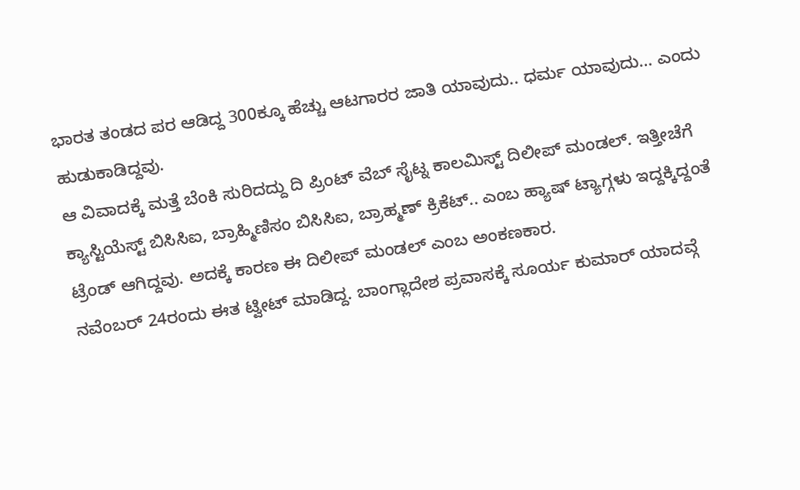ಭಾರತ ತಂಡದ ಪರ ಆಡಿದ್ದ 300ಕ್ಕೂ ಹೆಚ್ಚು ಆಟಗಾರರ ಜಾತಿ ಯಾವುದು.. ಧರ್ಮ ಯಾವುದು… ಎಂದು ಹುಡುಕಾಡಿದ್ದವು.
ಆ ವಿವಾದಕ್ಕೆ ಮತ್ತೆ ಬೆಂಕಿ ಸುರಿದದ್ದು ದಿ ಪ್ರಿಂಟ್ ವೆಬ್ ಸೈಟ್ನ ಕಾಲಮಿಸ್ಟ್ ದಿಲೀಪ್ ಮಂಡಲ್. ಇತ್ತೀಚೆಗೆ ಕ್ಯಾಸ್ಟಿಯೆಸ್ಟ್ ಬಿಸಿಸಿಐ, ಬ್ರಾಹ್ಮಿಣಿಸಂ ಬಿಸಿಸಿಐ, ಬ್ರಾಹ್ಮಣ್ ಕ್ರಿಕೆಟ್.. ಎಂಬ ಹ್ಯಾಷ್ ಟ್ಯಾಗ್ಗಳು ಇದ್ದಕ್ಕಿದ್ದಂತೆ ಟ್ರೆಂಡ್ ಆಗಿದ್ದವು. ಅದಕ್ಕೆ ಕಾರಣ ಈ ದಿಲೀಪ್ ಮಂಡಲ್ ಎಂಬ ಅಂಕಣಕಾರ.
ನವೆಂಬರ್ 24ರಂದು ಈತ ಟ್ವೀಟ್ ಮಾಡಿದ್ದ. ಬಾಂಗ್ಲಾದೇಶ ಪ್ರವಾಸಕ್ಕೆ ಸೂರ್ಯ ಕುಮಾರ್ ಯಾದವ್ಗೆ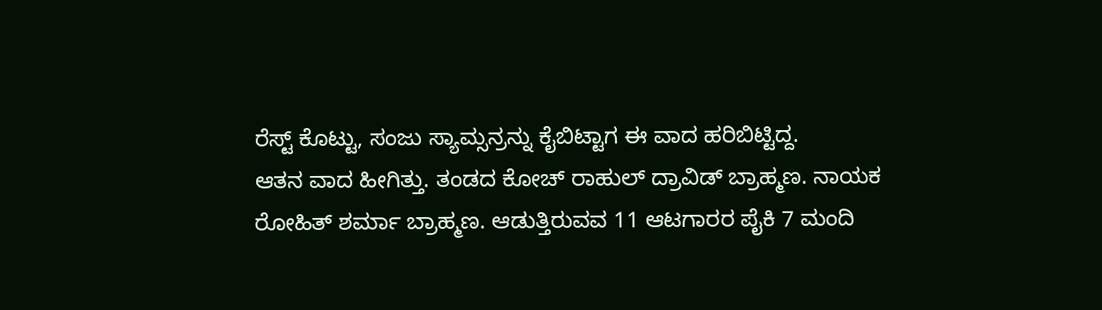ರೆಸ್ಟ್ ಕೊಟ್ಟು, ಸಂಜು ಸ್ಯಾಮ್ಸನ್ರನ್ನು ಕೈಬಿಟ್ಟಾಗ ಈ ವಾದ ಹರಿಬಿಟ್ಟಿದ್ದ.
ಆತನ ವಾದ ಹೀಗಿತ್ತು. ತಂಡದ ಕೋಚ್ ರಾಹುಲ್ ದ್ರಾವಿಡ್ ಬ್ರಾಹ್ಮಣ. ನಾಯಕ ರೋಹಿತ್ ಶರ್ಮಾ ಬ್ರಾಹ್ಮಣ. ಆಡುತ್ತಿರುವವ 11 ಆಟಗಾರರ ಪೈಕಿ 7 ಮಂದಿ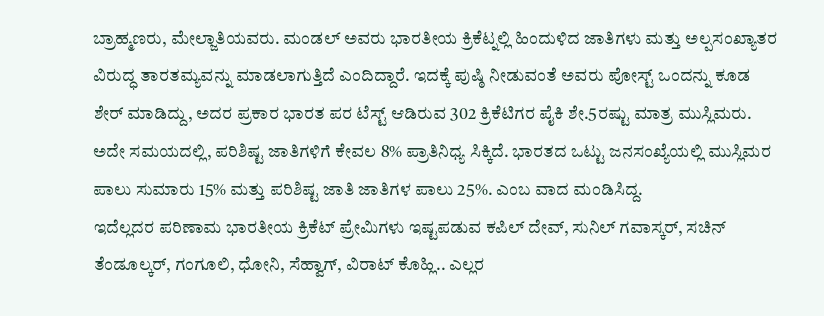ಬ್ರಾಹ್ಮಣರು, ಮೇಲ್ಜಾತಿಯವರು. ಮಂಡಲ್ ಅವರು ಭಾರತೀಯ ಕ್ರಿಕೆಟ್ನಲ್ಲಿ ಹಿಂದುಳಿದ ಜಾತಿಗಳು ಮತ್ತು ಅಲ್ಪಸಂಖ್ಯಾತರ ವಿರುದ್ಧ ತಾರತಮ್ಯವನ್ನು ಮಾಡಲಾಗುತ್ತಿದೆ ಎಂದಿದ್ದಾರೆ. ಇದಕ್ಕೆ ಪುಷ್ಠಿ ನೀಡುವಂತೆ ಅವರು ಪೋಸ್ಟ್ ಒಂದನ್ನು ಕೂಡ ಶೇರ್ ಮಾಡಿದ್ದು, ಅದರ ಪ್ರಕಾರ ಭಾರತ ಪರ ಟೆಸ್ಟ್ ಆಡಿರುವ 302 ಕ್ರಿಕೆಟಿಗರ ಪೈಕಿ ಶೇ.5ರಷ್ಟು ಮಾತ್ರ ಮುಸ್ಲಿಮರು. ಅದೇ ಸಮಯದಲ್ಲಿ, ಪರಿಶಿಷ್ಟ ಜಾತಿಗಳಿಗೆ ಕೇವಲ 8% ಪ್ರಾತಿನಿಧ್ಯ ಸಿಕ್ಕಿದೆ. ಭಾರತದ ಒಟ್ಟು ಜನಸಂಖ್ಯೆಯಲ್ಲಿ ಮುಸ್ಲಿಮರ ಪಾಲು ಸುಮಾರು 15% ಮತ್ತು ಪರಿಶಿಷ್ಟ ಜಾತಿ ಜಾತಿಗಳ ಪಾಲು 25%. ಎಂಬ ವಾದ ಮಂಡಿಸಿದ್ದ.
ಇದೆಲ್ಲದರ ಪರಿಣಾಮ ಭಾರತೀಯ ಕ್ರಿಕೆಟ್ ಪ್ರೇಮಿಗಳು ಇಷ್ಟಪಡುವ ಕಪಿಲ್ ದೇವ್, ಸುನಿಲ್ ಗವಾಸ್ಕರ್, ಸಚಿನ್ ತೆಂಡೂಲ್ಕರ್, ಗಂಗೂಲಿ, ಧೋನಿ, ಸೆಹ್ವಾಗ್, ವಿರಾಟ್ ಕೊಹ್ಲಿ.. ಎಲ್ಲರ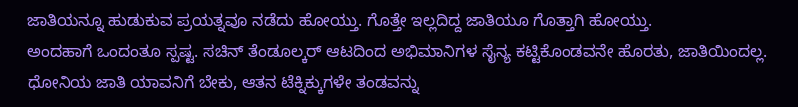ಜಾತಿಯನ್ನೂ ಹುಡುಕುವ ಪ್ರಯತ್ನವೂ ನಡೆದು ಹೋಯ್ತು. ಗೊತ್ತೇ ಇಲ್ಲದಿದ್ದ ಜಾತಿಯೂ ಗೊತ್ತಾಗಿ ಹೋಯ್ತು.
ಅಂದಹಾಗೆ ಒಂದಂತೂ ಸ್ಪಷ್ಟ. ಸಚಿನ್ ತೆಂಡೂಲ್ಕರ್ ಆಟದಿಂದ ಅಭಿಮಾನಿಗಳ ಸೈನ್ಯ ಕಟ್ಟಿಕೊಂಡವನೇ ಹೊರತು, ಜಾತಿಯಿಂದಲ್ಲ. ಧೋನಿಯ ಜಾತಿ ಯಾವನಿಗೆ ಬೇಕು, ಆತನ ಟೆಕ್ನಿಕ್ಕುಗಳೇ ತಂಡವನ್ನು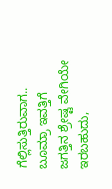ಗೆಲ್ಲಿಸುತ್ತಿರುವಾಗ.. ಬೂಮ್ರಾ ಇವತ್ತಿಗೆ ಜಗತ್ತಿನ ಶ್ರೇಷ್ಟ ವೇಗಿಯೇ ಇರಬಹುದು,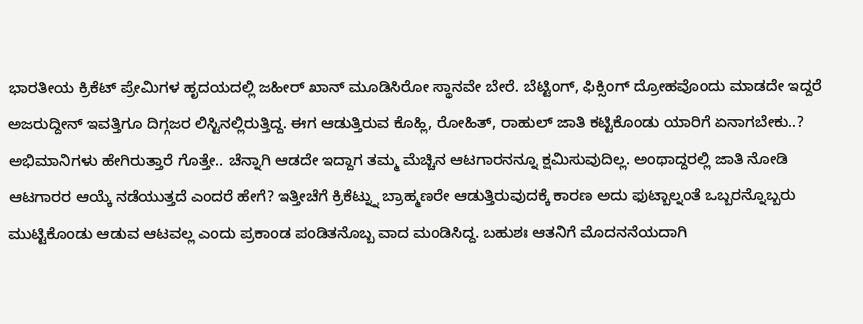ಭಾರತೀಯ ಕ್ರಿಕೆಟ್ ಪ್ರೇಮಿಗಳ ಹೃದಯದಲ್ಲಿ ಜಹೀರ್ ಖಾನ್ ಮೂಡಿಸಿರೋ ಸ್ಥಾನವೇ ಬೇರೆ. ಬೆಟ್ಟಿಂಗ್, ಫಿಕ್ಸಿಂಗ್ ದ್ರೋಹವೊಂದು ಮಾಡದೇ ಇದ್ದರೆ ಅಜರುದ್ದೀನ್ ಇವತ್ತಿಗೂ ದಿಗ್ಗಜರ ಲಿಸ್ಟಿನಲ್ಲಿರುತ್ತಿದ್ದ. ಈಗ ಆಡುತ್ತಿರುವ ಕೊಹ್ಲಿ, ರೋಹಿತ್, ರಾಹುಲ್ ಜಾತಿ ಕಟ್ಟಿಕೊಂಡು ಯಾರಿಗೆ ಏನಾಗಬೇಕು..? ಅಭಿಮಾನಿಗಳು ಹೇಗಿರುತ್ತಾರೆ ಗೊತ್ತೇ.. ಚೆನ್ನಾಗಿ ಆಡದೇ ಇದ್ದಾಗ ತಮ್ಮ ಮೆಚ್ಚಿನ ಆಟಗಾರನನ್ನೂ ಕ್ಷಮಿಸುವುದಿಲ್ಲ. ಅಂಥಾದ್ದರಲ್ಲಿ ಜಾತಿ ನೋಡಿ ಆಟಗಾರರ ಆಯ್ಕೆ ನಡೆಯುತ್ತದೆ ಎಂದರೆ ಹೇಗೆ? ಇತ್ತೀಚೆಗೆ ಕ್ರಿಕೆಟ್ನ್ನು ಬ್ರಾಹ್ಮಣರೇ ಆಡುತ್ತಿರುವುದಕ್ಕೆ ಕಾರಣ ಅದು ಫುಟ್ಬಾಲ್ನಂತೆ ಒಬ್ಬರನ್ನೊಬ್ಬರು ಮುಟ್ಟಿಕೊಂಡು ಆಡುವ ಆಟವಲ್ಲ ಎಂದು ಪ್ರಕಾಂಡ ಪಂಡಿತನೊಬ್ಬ ವಾದ ಮಂಡಿಸಿದ್ದ. ಬಹುಶಃ ಆತನಿಗೆ ಮೊದನನೆಯದಾಗಿ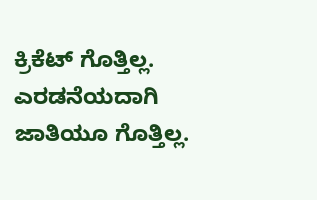ಕ್ರಿಕೆಟ್ ಗೊತ್ತಿಲ್ಲ. ಎರಡನೆಯದಾಗಿ ಜಾತಿಯೂ ಗೊತ್ತಿಲ್ಲ.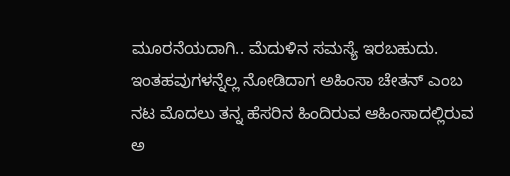ಮೂರನೆಯದಾಗಿ.. ಮೆದುಳಿನ ಸಮಸ್ಯೆ ಇರಬಹುದು.
ಇಂತಹವುಗಳನ್ನೆಲ್ಲ ನೋಡಿದಾಗ ಅಹಿಂಸಾ ಚೇತನ್ ಎಂಬ ನಟ ಮೊದಲು ತನ್ನ ಹೆಸರಿನ ಹಿಂದಿರುವ ಆಹಿಂಸಾದಲ್ಲಿರುವ ಅ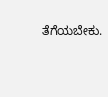ತೆಗೆಯಬೇಕು.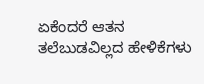ಏಕೆಂದರೆ ಆತನ ತಲೆಬುಡವಿಲ್ಲದ ಹೇಳಿಕೆಗಳು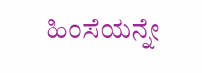ಹಿಂಸೆಯನ್ನೇ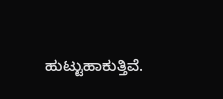ಹುಟ್ಟುಹಾಕುತ್ತಿವೆ.